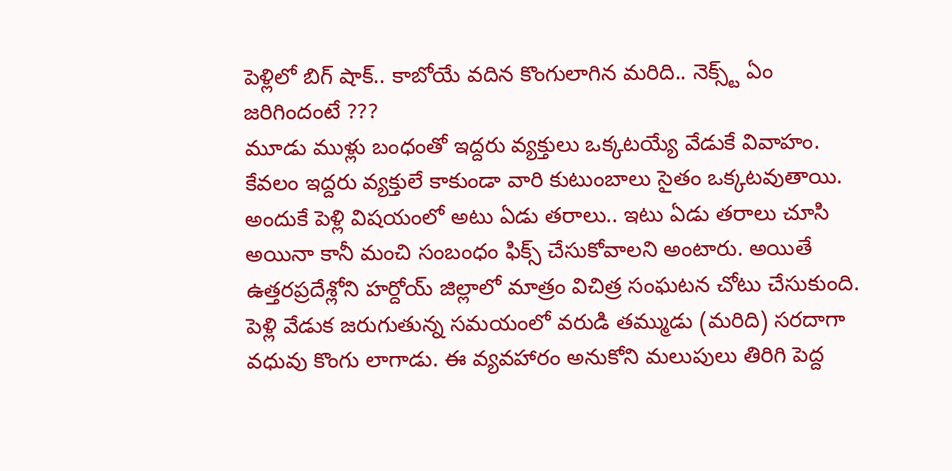పెళ్లిలో బిగ్ షాక్.. కాబోయే వదిన కొంగులాగిన మరిది.. నెక్స్ట్ ఏం జరిగిందంటే ???
మూడు ముళ్లు బంధంతో ఇద్దరు వ్యక్తులు ఒక్కటయ్యే వేడుకే వివాహం. కేవలం ఇద్దరు వ్యక్తులే కాకుండా వారి కుటుంబాలు సైతం ఒక్కటవుతాయి. అందుకే పెళ్లి విషయంలో అటు ఏడు తరాలు.. ఇటు ఏడు తరాలు చూసి అయినా కానీ మంచి సంబంధం ఫిక్స్ చేసుకోవాలని అంటారు. అయితే ఉత్తరప్రదేశ్లోని హర్దోయ్ జిల్లాలో మాత్రం విచిత్ర సంఘటన చోటు చేసుకుంది. పెళ్లి వేడుక జరుగుతున్న సమయంలో వరుడి తమ్ముడు (మరిది) సరదాగా వధువు కొంగు లాగాడు. ఈ వ్యవహారం అనుకోని మలుపులు తిరిగి పెద్ద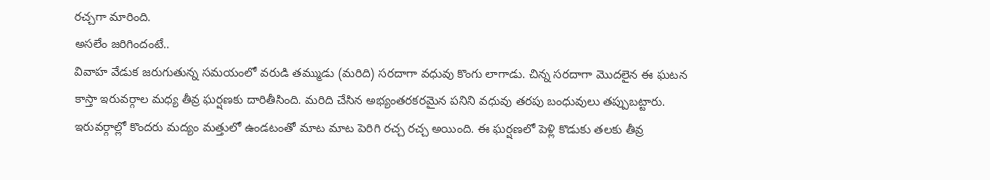రచ్చగా మారింది.
అసలేం జరిగిందంటే..
వివాహ వేడుక జరుగుతున్న సమయంలో వరుడి తమ్ముడు (మరిది) సరదాగా వధువు కొంగు లాగాడు. చిన్న సరదాగా మొదలైన ఈ ఘటన కాస్తా ఇరువర్గాల మధ్య తీవ్ర ఘర్షణకు దారితీసింది. మరిది చేసిన అభ్యంతరకరమైన పనిని వధువు తరపు బంధువులు తప్పుబట్టారు. ఇరువర్గాల్లో కొందరు మద్యం మత్తులో ఉండటంతో మాట మాట పెరిగి రచ్చ రచ్చ అయింది. ఈ ఘర్షణలో పెళ్లి కొడుకు తలకు తీవ్ర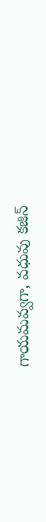గాయమవ్వగా, వధువు కజిన్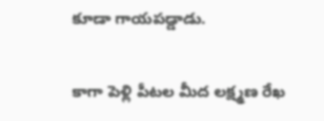కూడా గాయపడ్డాడు.

కాగా పెళ్లి పీటల మీద లక్ష్మణ రేఖ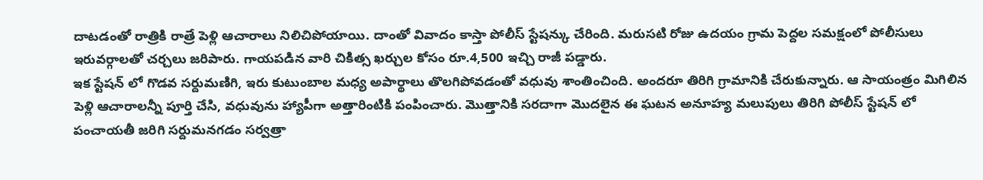దాటడంతో రాత్రికి రాత్రే పెళ్లి ఆచారాలు నిలిచిపోయాయి. దాంతో వివాదం కాస్తా పోలీస్ స్టేషన్కు చేరింది. మరుసటి రోజు ఉదయం గ్రామ పెద్దల సమక్షంలో పోలీసులు ఇరువర్గాలతో చర్చలు జరిపారు. గాయపడిన వారి చికిత్స ఖర్చుల కోసం రూ.4,500 ఇచ్చి రాజీ పడ్డారు.
ఇక స్టేషన్ లో గొడవ సర్దుమణిగి, ఇరు కుటుంబాల మధ్య అపార్థాలు తొలగిపోవడంతో వధువు శాంతించింది. అందరూ తిరిగి గ్రామానికి చేరుకున్నారు. ఆ సాయంత్రం మిగిలిన పెళ్లి ఆచారాలన్నీ పూర్తి చేసి, వధువును హ్యాపీగా అత్తారింటికి పంపించారు. మొత్తానికి సరదాగా మొదలైన ఈ ఘటన అనూహ్య మలుపులు తిరిగి పోలీస్ స్టేషన్ లో పంచాయతీ జరిగి సర్దుమనగడం సర్వత్రా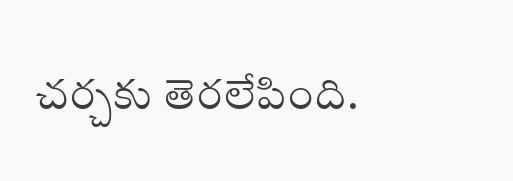చర్చకు తెరలేపింది.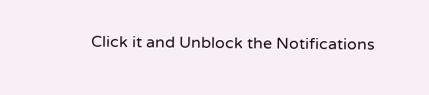Click it and Unblock the Notifications